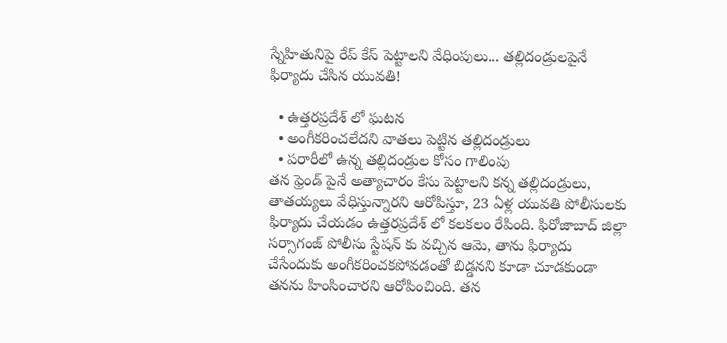స్నేహితునిపై రేప్ కేస్ పెట్టాలని వేధింపులు... తల్లిదండ్రులపైనే ఫిర్యాదు చేసిన యువతి!

  • ఉత్తరప్రదేశ్ లో ఘటన
  • అంగీకరించలేదని వాతలు పెట్టిన తల్లిదండ్రులు
  • పరారీలో ఉన్న తల్లిదండ్రుల కోసం గాలింపు
తన ఫ్రెండ్ పైనే అత్యాచారం కేసు పెట్టాలని కన్న తల్లిదండ్రులు, తాతయ్యలు వేధిస్తున్నారని ఆరోపిస్తూ, 23 ఏళ్ల యువతి పోలీసులకు ఫిర్యాదు చేయడం ఉత్తరప్రదేశ్ లో కలకలం రేపింది. ఫిరోజాబాద్ జిల్లా సర్సాగంజ్ పోలీసు స్టేషన్ కు వచ్చిన ఆమె, తాను ఫిర్యాదు చేసేందుకు అంగీకరించకపోవడంతో బిడ్డనని కూడా చూడకుండా తనను హింసించారని ఆరోపించింది. తన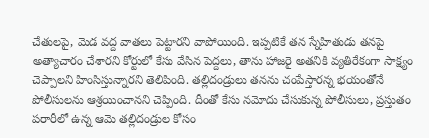చేతులపై, మెడ వద్ద వాతలు పెట్టారని వాపోయింది. ఇప్పటికే తన స్నేహితుడు తనపై అత్యాచారం చేశారని కోర్టులో కేసు వేసిన పెద్దలు, తాను హాజరై అతనికి వ్యతిరేకంగా సాక్ష్యం చెప్పాలని హింసిస్తున్నారని తెలిపింది. తల్లిదండ్రులు తనను చంపేస్తారన్న భయంతోనే పోలీసులను ఆశ్రయించానని చెప్పింది. దీంతో కేసు నమోదు చేసుకున్న పోలీసులు, ప్రస్తుతం పరారీలో ఉన్న ఆమె తల్లిదండ్రుల కోసం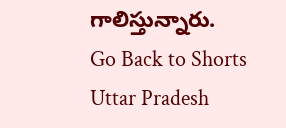గాలిస్తున్నారు.
Go Back to Shorts
Uttar Pradesh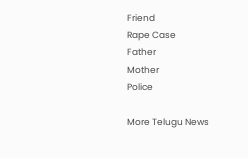Friend
Rape Case
Father
Mother
Police

More Telugu News